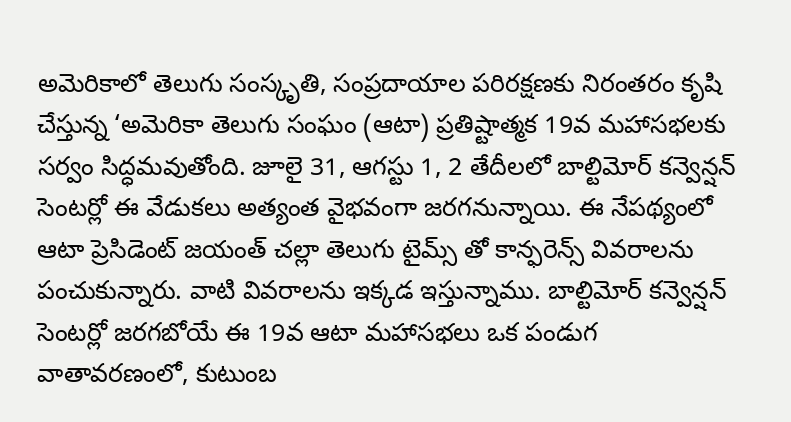అమెరికాలో తెలుగు సంస్కృతి, సంప్రదాయాల పరిరక్షణకు నిరంతరం కృషి చేస్తున్న ‘అమెరికా తెలుగు సంఘం (ఆటా) ప్రతిష్టాత్మక 19వ మహాసభలకు సర్వం సిద్ధమవుతోంది. జూలై 31, ఆగస్టు 1, 2 తేదీలలో బాల్టిమోర్ కన్వెన్షన్ సెంటర్లో ఈ వేడుకలు అత్యంత వైభవంగా జరగనున్నాయి. ఈ నేపథ్యంలో ఆటా ప్రెసిడెంట్ జయంత్ చల్లా తెలుగు టైమ్స్ తో కాన్ఫరెన్స్ వివరాలను పంచుకున్నారు. వాటి వివరాలను ఇక్కడ ఇస్తున్నాము. బాల్టిమోర్ కన్వెన్షన్ సెంటర్లో జరగబోయే ఈ 19వ ఆటా మహాసభలు ఒక పండుగ వాతావరణంలో, కుటుంబ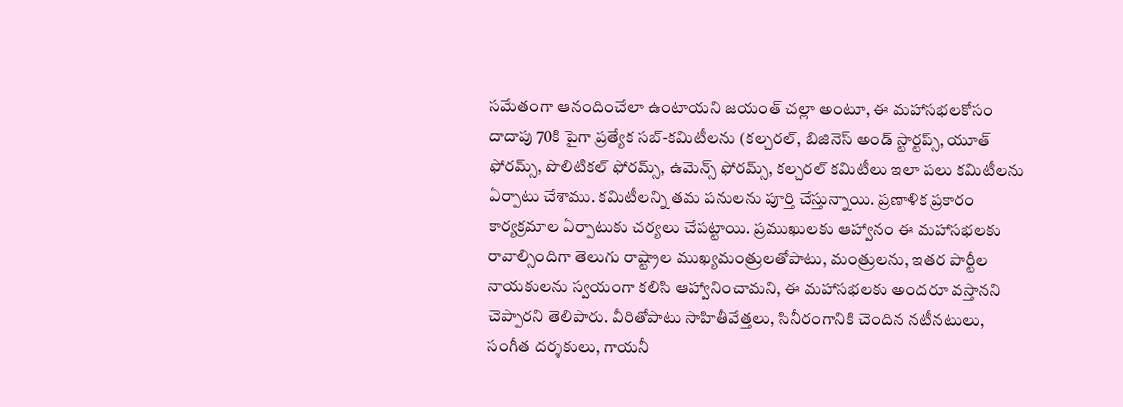సమేతంగా ఆనందించేలా ఉంటాయని జయంత్ చల్లా అంటూ, ఈ మహాసభలకోసం దాదాపు 70కి పైగా ప్రత్యేక సబ్-కమిటీలను (కల్చరల్, బిజినెస్ అండ్ స్టార్టప్స్, యూత్ ఫోరమ్స్, పొలిటికల్ ఫోరమ్స్, ఉమెన్స్ ఫోరమ్స్, కల్చరల్ కమిటీలు ఇలా పలు కమిటీలను ఏర్పాటు చేశాము. కమిటీలన్ని తమ పనులను పూర్తి చేస్తున్నాయి. ప్రణాళిక ప్రకారం కార్యక్రమాల ఏర్పాటుకు చర్యలు చేపట్టాయి. ప్రముఖులకు ఆహ్వానం ఈ మహాసభలకు రావాల్సిందిగా తెలుగు రాష్ట్రాల ముఖ్యమంత్రులతోపాటు, మంత్రులను, ఇతర పార్టీల నాయకులను స్వయంగా కలిసి ఆహ్వానించామని, ఈ మహాసభలకు అందరూ వస్తానని చెప్పారని తెలిపారు. వీరితోపాటు సాహితీవేత్తలు, సినీరంగానికి చెందిన నటీనటులు, సంగీత దర్శకులు, గాయనీ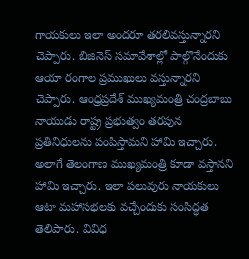గాయకులు ఇలా అందరూ తరలివస్తున్నారని చెప్పారు. బిజినెస్ సమావేశాల్లో పాల్గొనేందుకు ఆయా రంగాల ప్రముఖులు వస్తున్నారని చెప్పారు. ఆంధ్రప్రదేశ్ ముఖ్యమంత్రి చంద్రబాబు నాయుడు రాష్ట్ర ప్రభుత్వం తరపున ప్రతినిధులను పంపిస్తామని హామి ఇచ్చారు. అలాగే తెలంగాణ ముఖ్యమంత్రి కూడా వస్తానని హామి ఇచ్చారు. ఇలా పలువురు నాయకులు ఆటా మహాసభలకు వచ్చేందుకు సంసిద్ధత తెలిపారు. వివిధ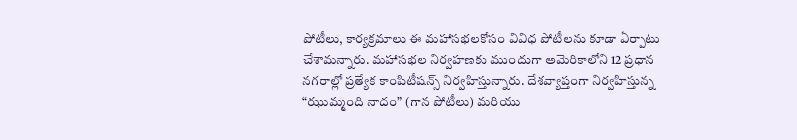పోటీలు, కార్యక్రమాలు ఈ మహాసభలకోసం వివిధ పోటీలను కూడా ఏర్పాటు చేశామన్నారు. మహాసభల నిర్వహణకు ముందుగా అమెరికాలోని 12 ప్రధాన నగరాల్లో ప్రత్యేక కాంపిటీషన్స్ నిర్వహిస్తున్నారు. దేశవ్యాప్తంగా నిర్వహిస్తున్న “ఝుమ్మంది నాదం” (గాన పోటీలు) మరియు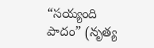“సయ్యంది పాదం” (నృత్య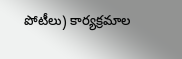పోటీలు) కార్యక్రమాల